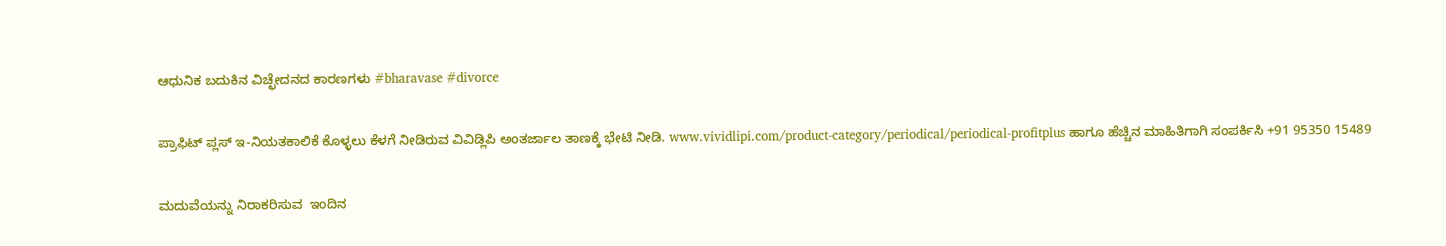ಆಧುನಿಕ ಬದುಕಿನ ವಿಚ್ಛೇದನದ ಕಾರಣಗಳು #bharavase #divorce

ಪ್ರಾಫಿಟ್ ಪ್ಲಸ್ ಇ-ನಿಯತಕಾಲಿಕೆ ಕೊಳ್ಳಲು ಕೆಳಗೆ ನೀಡಿರುವ ವಿವಿಡ್ಲಿಪಿ ಅಂತರ್ಜಾಲ ತಾಣಕ್ಕೆ ಭೇಟಿ ನೀಡಿ. www.vividlipi.com/product-category/periodical/periodical-profitplus ಹಾಗೂ ಹೆಚ್ಚಿನ ಮಾಹಿತಿಗಾಗಿ ಸಂಪರ್ಕಿಸಿ +91 95350 15489

ಮದುವೆಯನ್ನು ನಿರಾಕರಿಸುವ  ಇಂದಿನ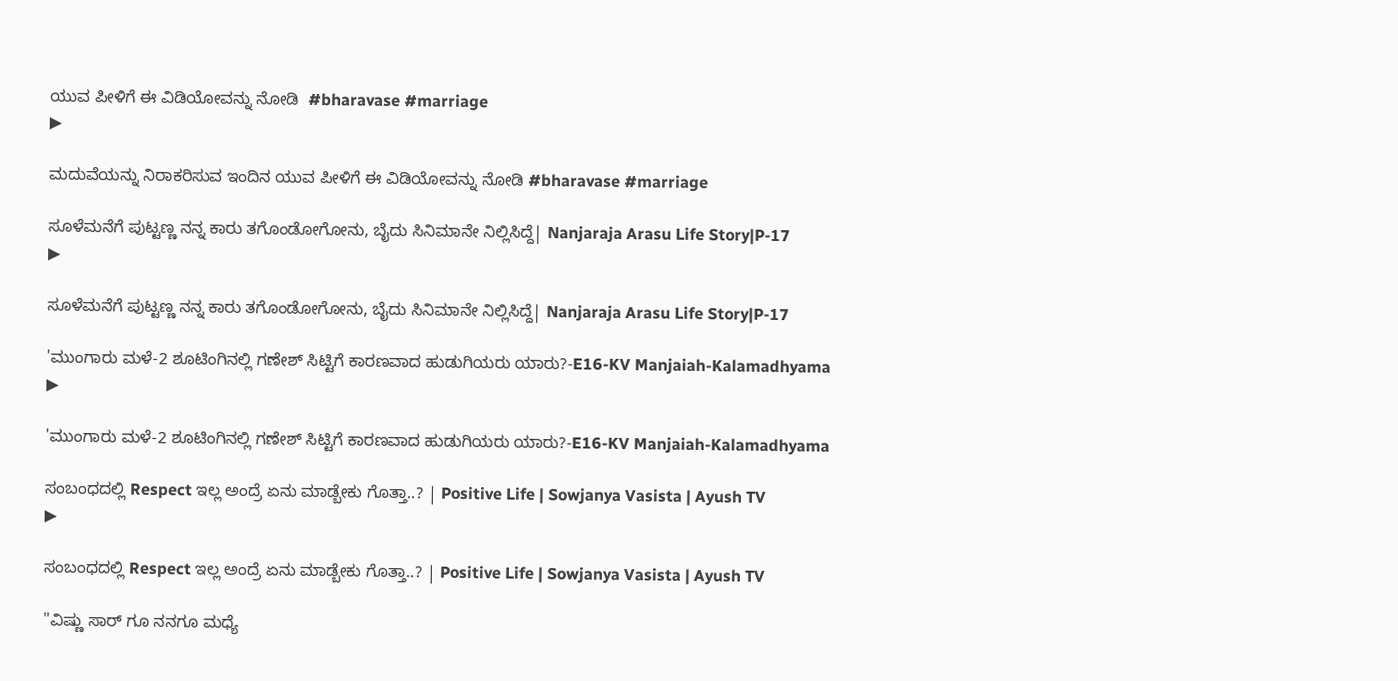ಯುವ ಪೀಳಿಗೆ ಈ ವಿಡಿಯೋವನ್ನು ನೋಡಿ  #bharavase #marriage
▶

ಮದುವೆಯನ್ನು ನಿರಾಕರಿಸುವ ಇಂದಿನ ಯುವ ಪೀಳಿಗೆ ಈ ವಿಡಿಯೋವನ್ನು ನೋಡಿ #bharavase #marriage

ಸೂಳೆಮನೆಗೆ ಪುಟ್ಟಣ್ಣ ನನ್ನ ಕಾರು ತಗೊಂಡೋಗೋನು, ಬೈದು ಸಿನಿಮಾನೇ ನಿಲ್ಲಿಸಿದ್ದೆ| Nanjaraja Arasu Life Story|P-17
▶

ಸೂಳೆಮನೆಗೆ ಪುಟ್ಟಣ್ಣ ನನ್ನ ಕಾರು ತಗೊಂಡೋಗೋನು, ಬೈದು ಸಿನಿಮಾನೇ ನಿಲ್ಲಿಸಿದ್ದೆ| Nanjaraja Arasu Life Story|P-17

'ಮುಂಗಾರು ಮಳೆ-2 ಶೂಟಿಂಗಿನಲ್ಲಿ ಗಣೇಶ್ ಸಿಟ್ಟಿಗೆ ಕಾರಣವಾದ ಹುಡುಗಿಯರು ಯಾರು?-E16-KV Manjaiah-Kalamadhyama
▶

'ಮುಂಗಾರು ಮಳೆ-2 ಶೂಟಿಂಗಿನಲ್ಲಿ ಗಣೇಶ್ ಸಿಟ್ಟಿಗೆ ಕಾರಣವಾದ ಹುಡುಗಿಯರು ಯಾರು?-E16-KV Manjaiah-Kalamadhyama

ಸಂಬಂಧದಲ್ಲಿ Respect ಇಲ್ಲ ಅಂದ್ರೆ ಏನು ಮಾಡ್ಬೇಕು ಗೊತ್ತಾ..? | Positive Life | Sowjanya Vasista | Ayush TV
▶

ಸಂಬಂಧದಲ್ಲಿ Respect ಇಲ್ಲ ಅಂದ್ರೆ ಏನು ಮಾಡ್ಬೇಕು ಗೊತ್ತಾ..? | Positive Life | Sowjanya Vasista | Ayush TV

"ವಿಷ್ಣು ಸಾರ್ ಗೂ ನನಗೂ ಮಧ್ಯೆ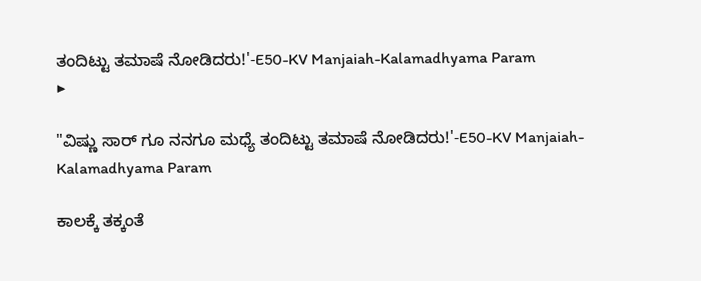ತಂದಿಟ್ಟು ತಮಾಷೆ ನೋಡಿದರು!'-E50-KV Manjaiah-Kalamadhyama Param
▶

"ವಿಷ್ಣು ಸಾರ್ ಗೂ ನನಗೂ ಮಧ್ಯೆ ತಂದಿಟ್ಟು ತಮಾಷೆ ನೋಡಿದರು!'-E50-KV Manjaiah-Kalamadhyama Param

ಕಾಲಕ್ಕೆ ತಕ್ಕಂತೆ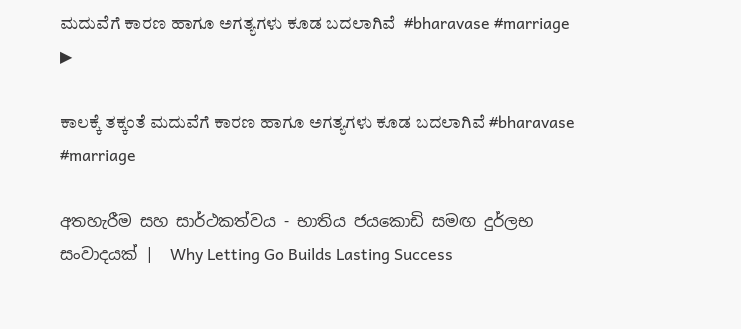ಮದುವೆಗೆ ಕಾರಣ ಹಾಗೂ ಅಗತ್ಯಗಳು ಕೂಡ ಬದಲಾಗಿವೆ  #bharavase #marriage
▶

ಕಾಲಕ್ಕೆ ತಕ್ಕಂತೆ ಮದುವೆಗೆ ಕಾರಣ ಹಾಗೂ ಅಗತ್ಯಗಳು ಕೂಡ ಬದಲಾಗಿವೆ #bharavase #marriage

අතහැරීම සහ සාර්ථකත්වය - භාතිය ජයකොඩි සමඟ දුර්ලභ සංවාදයක් |  Why Letting Go Builds Lasting Success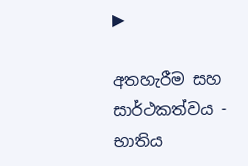▶

අතහැරීම සහ සාර්ථකත්වය - භාතිය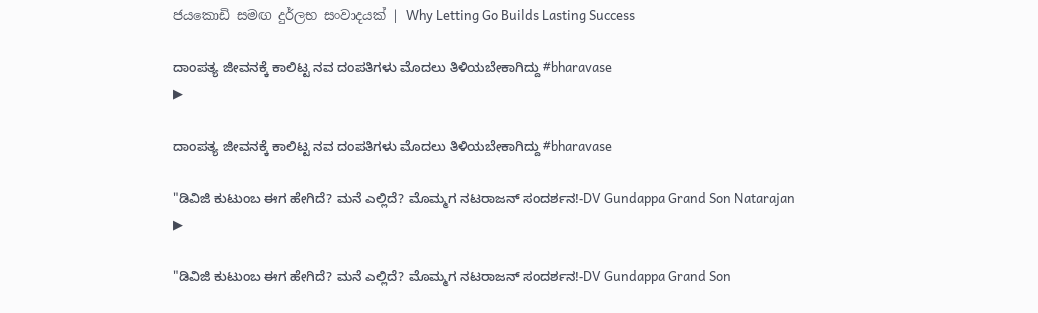ජයකොඩි සමඟ දුර්ලභ සංවාදයක් | Why Letting Go Builds Lasting Success

ದಾಂಪತ್ಯ ಜೀವನಕ್ಕೆ ಕಾಲಿಟ್ಟ ನವ ದಂಪತಿಗಳು ಮೊದಲು ತಿಳಿಯಬೇಕಾಗಿದ್ದು #bharavase
▶

ದಾಂಪತ್ಯ ಜೀವನಕ್ಕೆ ಕಾಲಿಟ್ಟ ನವ ದಂಪತಿಗಳು ಮೊದಲು ತಿಳಿಯಬೇಕಾಗಿದ್ದು #bharavase

"ಡಿವಿಜಿ ಕುಟುಂಬ ಈಗ ಹೇಗಿದೆ? ಮನೆ ಎಲ್ಲಿದೆ? ಮೊಮ್ಮಗ ನಟರಾಜನ್ ಸಂದರ್ಶನ!-DV Gundappa Grand Son Natarajan
▶

"ಡಿವಿಜಿ ಕುಟುಂಬ ಈಗ ಹೇಗಿದೆ? ಮನೆ ಎಲ್ಲಿದೆ? ಮೊಮ್ಮಗ ನಟರಾಜನ್ ಸಂದರ್ಶನ!-DV Gundappa Grand Son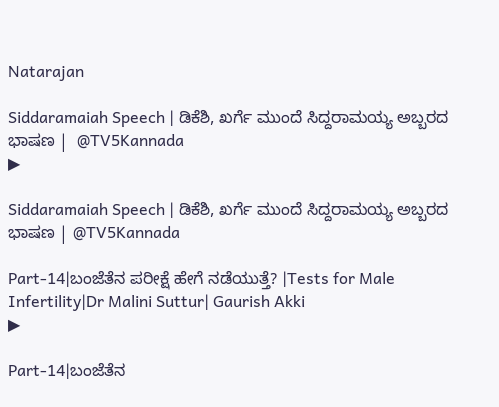Natarajan

Siddaramaiah Speech | ಡಿಕೆಶಿ, ಖರ್ಗೆ ಮುಂದೆ ಸಿದ್ದರಾಮಯ್ಯ ಅಬ್ಬರದ ಭಾಷಣ |  @TV5Kannada
▶

Siddaramaiah Speech | ಡಿಕೆಶಿ, ಖರ್ಗೆ ಮುಂದೆ ಸಿದ್ದರಾಮಯ್ಯ ಅಬ್ಬರದ ಭಾಷಣ | @TV5Kannada

Part-14|ಬಂಜೆತೆನ ಪರೀಕ್ಷೆ ಹೇಗೆ ನಡೆಯುತ್ತೆ? |Tests for Male Infertility|Dr Malini Suttur| Gaurish Akki
▶

Part-14|ಬಂಜೆತೆನ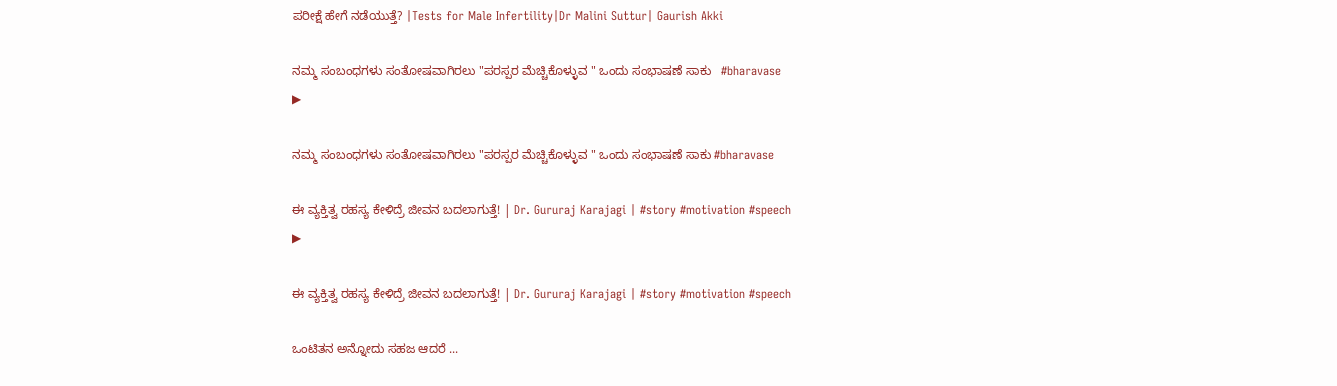ಪರೀಕ್ಷೆ ಹೇಗೆ ನಡೆಯುತ್ತೆ? |Tests for Male Infertility|Dr Malini Suttur| Gaurish Akki

ನಮ್ಮ ಸಂಬಂಧಗಳು ಸಂತೋಷವಾಗಿರಲು "ಪರಸ್ಪರ ಮೆಚ್ಚಿಕೊಳ್ಳುವ " ಒಂದು ಸಂಭಾಷಣೆ ಸಾಕು   #bharavase
▶

ನಮ್ಮ ಸಂಬಂಧಗಳು ಸಂತೋಷವಾಗಿರಲು "ಪರಸ್ಪರ ಮೆಚ್ಚಿಕೊಳ್ಳುವ " ಒಂದು ಸಂಭಾಷಣೆ ಸಾಕು #bharavase

ಈ ವ್ಯಕ್ತಿತ್ವ ರಹಸ್ಯ ಕೇಳಿದ್ರೆ ಜೀವನ ಬದಲಾಗುತ್ತೆ! | Dr. Gururaj Karajagi | #story #motivation #speech
▶

ಈ ವ್ಯಕ್ತಿತ್ವ ರಹಸ್ಯ ಕೇಳಿದ್ರೆ ಜೀವನ ಬದಲಾಗುತ್ತೆ! | Dr. Gururaj Karajagi | #story #motivation #speech

ಒಂಟಿತನ ಅನ್ನೋದು ಸಹಜ ಆದರೆ ...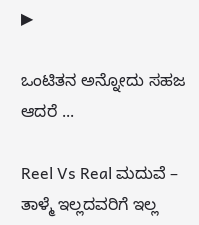▶

ಒಂಟಿತನ ಅನ್ನೋದು ಸಹಜ ಆದರೆ ...

Reel Vs Real ಮದುವೆ – ತಾಳ್ಮೆ ಇಲ್ಲದವರಿಗೆ ಇಲ್ಲ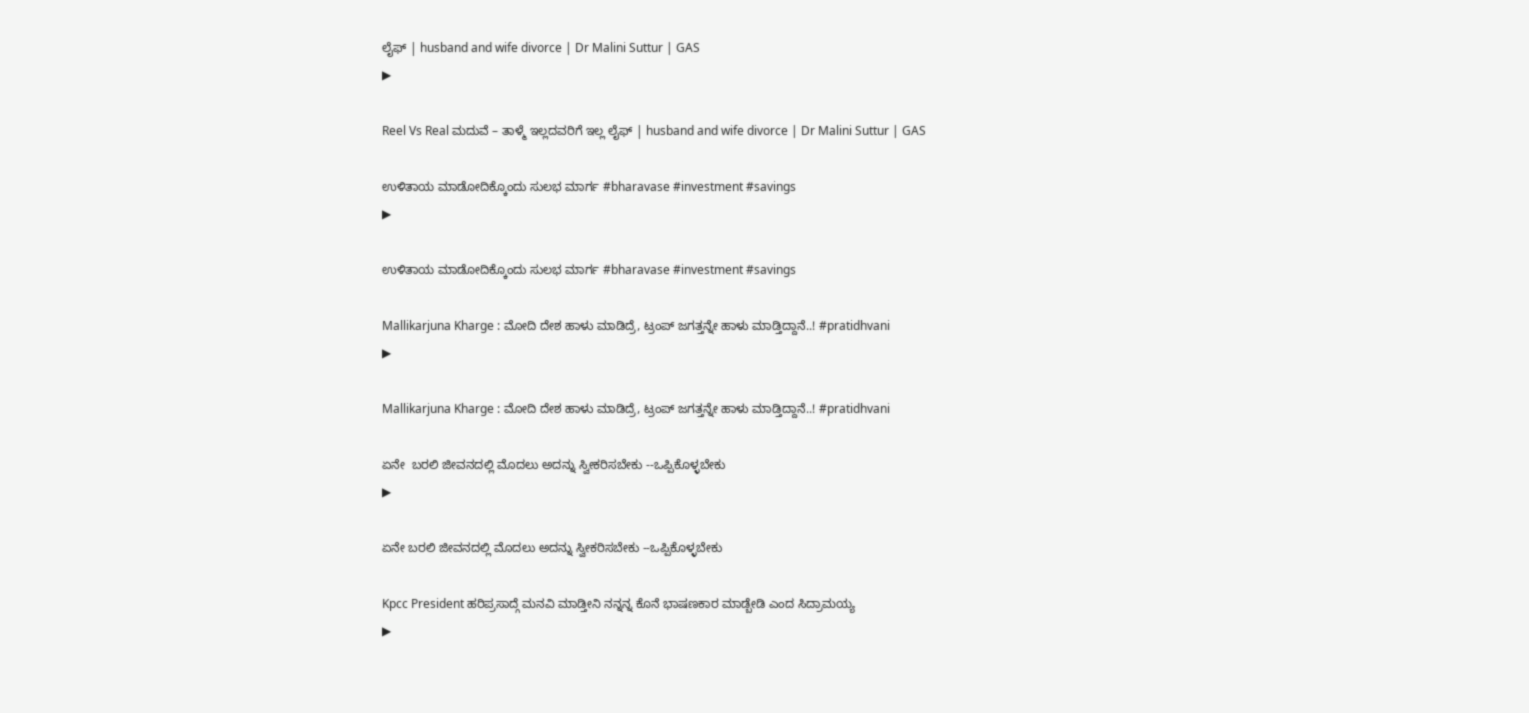ಲೈಫ್ | husband and wife divorce | Dr Malini Suttur | GAS
▶

Reel Vs Real ಮದುವೆ – ತಾಳ್ಮೆ ಇಲ್ಲದವರಿಗೆ ಇಲ್ಲ ಲೈಫ್ | husband and wife divorce | Dr Malini Suttur | GAS

ಉಳಿತಾಯ ಮಾಡೋದಿಕ್ಕೊಂದು ಸುಲಭ ಮಾರ್ಗ #bharavase #investment #savings
▶

ಉಳಿತಾಯ ಮಾಡೋದಿಕ್ಕೊಂದು ಸುಲಭ ಮಾರ್ಗ #bharavase #investment #savings

Mallikarjuna Kharge : ಮೋದಿ ದೇಶ ಹಾಳು ಮಾಡಿದ್ರೆ, ಟ್ರಂಪ್ ಜಗತ್ತನ್ನೇ ಹಾಳು ಮಾಡ್ತಿದ್ದಾನೆ..! #pratidhvani
▶

Mallikarjuna Kharge : ಮೋದಿ ದೇಶ ಹಾಳು ಮಾಡಿದ್ರೆ, ಟ್ರಂಪ್ ಜಗತ್ತನ್ನೇ ಹಾಳು ಮಾಡ್ತಿದ್ದಾನೆ..! #pratidhvani

ಏನೇ  ಬರಲಿ ಜೀವನದಲ್ಲಿ ಮೊದಲು ಅದನ್ನು ಸ್ವೀಕರಿಸಬೇಕು --ಒಪ್ಪಿಕೊಳ್ಳಬೇಕು
▶

ಏನೇ ಬರಲಿ ಜೀವನದಲ್ಲಿ ಮೊದಲು ಅದನ್ನು ಸ್ವೀಕರಿಸಬೇಕು --ಒಪ್ಪಿಕೊಳ್ಳಬೇಕು

Kpcc President ಹರಿಪ್ರಸಾದ್ಗೆ ಮನವಿ ಮಾಡ್ತೀನಿ ನನ್ನನ್ನ ಕೊನೆ ಭಾಷಣಕಾರ ಮಾಡ್ಬೇಡಿ ಎಂದ ಸಿದ್ರಾಮಯ್ಯ
▶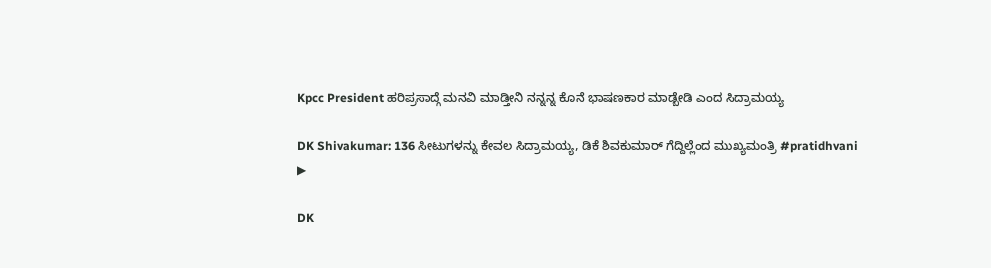Kpcc President ಹರಿಪ್ರಸಾದ್ಗೆ ಮನವಿ ಮಾಡ್ತೀನಿ ನನ್ನನ್ನ ಕೊನೆ ಭಾಷಣಕಾರ ಮಾಡ್ಬೇಡಿ ಎಂದ ಸಿದ್ರಾಮಯ್ಯ

DK Shivakumar: 136 ಸೀಟುಗಳನ್ನು ಕೇವಲ ಸಿದ್ರಾಮಯ್ಯ, ಡಿಕೆ ಶಿವಕುಮಾರ್‌ ಗೆದ್ದಿಲ್ಲೆಂದ ಮುಖ್ಯಮಂತ್ರಿ #pratidhvani
▶

DK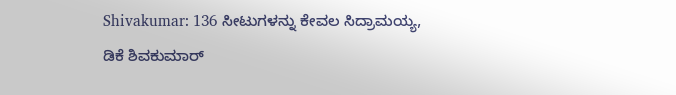Shivakumar: 136 ಸೀಟುಗಳನ್ನು ಕೇವಲ ಸಿದ್ರಾಮಯ್ಯ, ಡಿಕೆ ಶಿವಕುಮಾರ್‌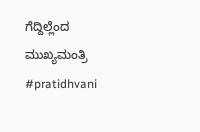ಗೆದ್ದಿಲ್ಲೆಂದ ಮುಖ್ಯಮಂತ್ರಿ #pratidhvani